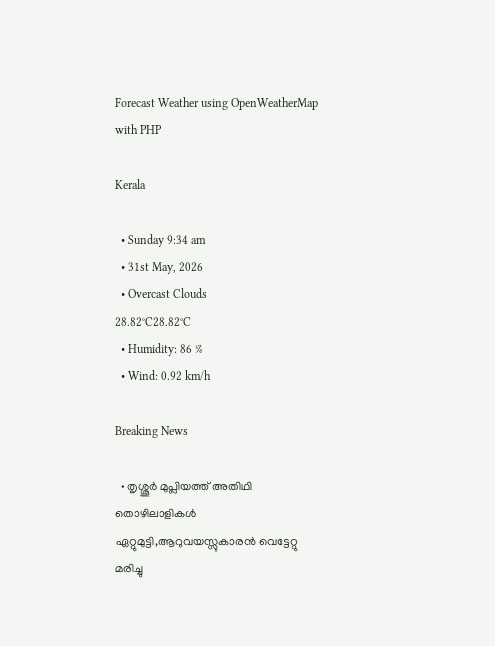Forecast Weather using OpenWeatherMap with PHP

Kerala

  • Sunday 9:34 am
  • 31st May, 2026
  • Overcast Clouds
28.82°C28.82°C
  • Humidity: 86 %
  • Wind: 0.92 km/h

Breaking News

  • തൃശ്ശൂർ മുപ്ലിയത്ത് അതിഥി തൊഴിലാളികൾ ഏറ്റുമുട്ടി,ആറുവയസ്സുകാരൻ വെട്ടേറ്റു മരിച്ചു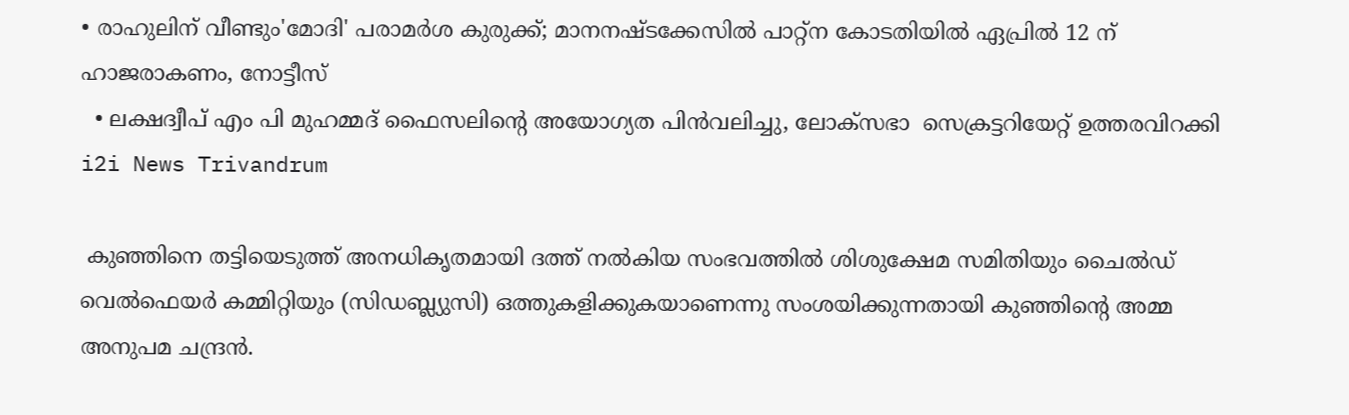• രാഹുലിന് വീണ്ടും'മോദി' പരാമര്‍ശ കുരുക്ക്; മാനനഷ്ടക്കേസിൽ പാറ്റ്ന കോടതിയിൽ ഏപ്രിൽ 12 ന് ഹാജരാകണം, നോട്ടീസ്
  • ലക്ഷദ്വീപ് എം പി മുഹമ്മദ് ഫൈസലിൻ്റെ അയോഗ്യത പിൻവലിച്ചു, ലോക്സഭാ  സെക്രട്ടറിയേറ്റ് ഉത്തരവിറക്കി
i2i News Trivandrum

 കുഞ്ഞിനെ തട്ടിയെടുത്ത് അനധികൃതമായി ദത്ത് നൽകിയ സംഭവത്തിൽ ശിശുക്ഷേമ സമിതിയും ചൈൽഡ് വെൽഫെയർ കമ്മിറ്റിയും (സിഡബ്ല്യുസി) ഒത്തുകളിക്കുകയാണെന്നു സംശയിക്കുന്നതായി കുഞ്ഞിന്റെ അമ്മ അനുപമ ചന്ദ്രൻ.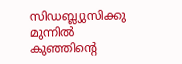സിഡബ്ല്യുസിക്കു മുന്നിൽ കുഞ്ഞിന്റെ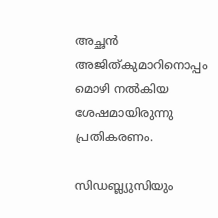അച്ഛൻ അജിത്കുമാറിനൊപ്പം മൊഴി നൽകിയ ശേഷമായിരുന്നു പ്രതികരണം.

സിഡബ്ല്യുസിയും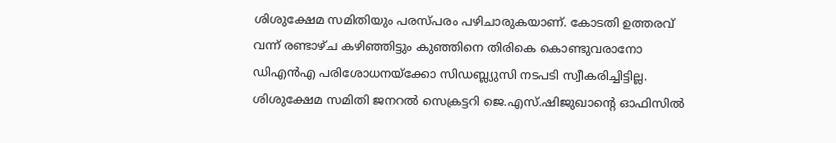ശിശുക്ഷേമ സമിതിയും പരസ്പരം പഴിചാരുകയാണ്. കോടതി ഉത്തരവ് വന്ന് രണ്ടാഴ്ച കഴിഞ്ഞിട്ടും കുഞ്ഞിനെ തിരികെ കൊണ്ടുവരാനോ ഡിഎൻഎ പരിശോധനയ്ക്കോ സിഡബ്ല്യുസി നടപടി സ്വീകരിച്ചിട്ടില്ല. ശിശുക്ഷേമ സമിതി ജനറൽ സെക്രട്ടറി ജെ.എസ്.ഷിജുഖാന്റെ ഓഫിസിൽ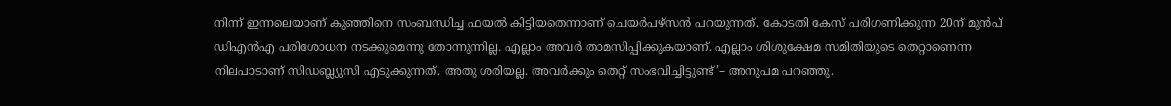നിന്ന് ഇന്നലെയാണ് കുഞ്ഞിനെ സംബന്ധിച്ച ഫയൽ കിട്ടിയതെന്നാണ് ചെയർപഴ്സൻ പറയുന്നത്. കോടതി കേസ് പരിഗണിക്കുന്ന 20ന് മുൻപ് ഡിഎൻഎ പരിശോധന നടക്കുമെന്നു തോന്നുന്നില്ല. എല്ലാം അവർ താമസിപ്പിക്കുകയാണ്. എല്ലാം ശിശുക്ഷേമ സമിതിയുടെ തെറ്റാണെന്ന നിലപാടാണ് സിഡബ്ല്യുസി എടുക്കുന്നത്. അതു ശരിയല്ല. അവർക്കും തെറ്റ് സംഭവിച്ചിട്ടുണ്ട്’– അനുപമ പറഞ്ഞു.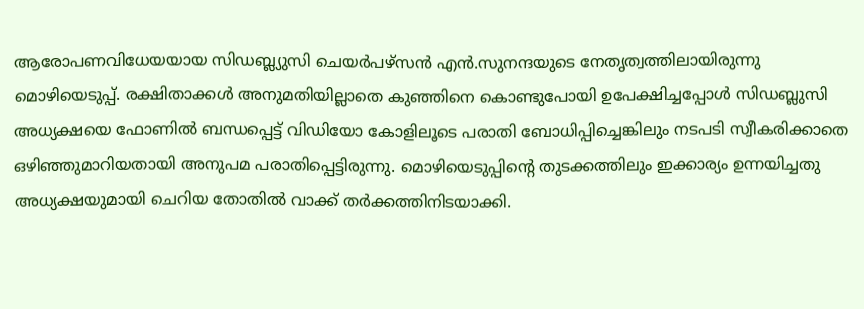ആരോപണവിധേയയായ സിഡബ്ല്യുസി ചെയർപഴ്സൻ എൻ.സുനന്ദയുടെ നേതൃത്വത്തിലായിരുന്നു മൊഴിയെടുപ്പ്. രക്ഷിതാക്കൾ അനുമതിയില്ലാതെ കുഞ്ഞിനെ കൊണ്ടുപോയി ഉപേക്ഷിച്ചപ്പോൾ സിഡബ്ലുസി അധ്യക്ഷയെ ഫോണിൽ ബന്ധപ്പെട്ട് വിഡിയോ കോളിലൂടെ പരാതി ബോധിപ്പിച്ചെങ്കിലും നടപടി സ്വീകരിക്കാതെ ഒഴിഞ്ഞുമാറിയതായി അനുപമ പരാതിപ്പെട്ടിരുന്നു. മൊഴിയെടുപ്പിന്റെ തുടക്കത്തിലും ഇക്കാര്യം ഉന്നയിച്ചതു അധ്യക്ഷയുമായി ചെറിയ തോതിൽ വാക്ക് തർക്കത്തിനിടയാക്കി.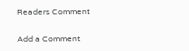Readers Comment

Add a Comment